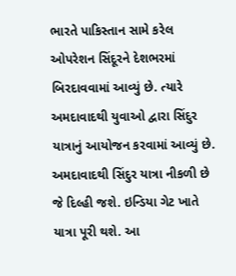ભારતે પાકિસ્તાન સામે કરેલ ઓપરેશન સિંદૂરને દેશભરમાં બિરદાવવામાં આવ્યું છે. ત્યારે અમદાવાદથી યુવાઓ દ્વારા સિંદુર યાત્રાનું આયોજન કરવામાં આવ્યું છે. અમદાવાદથી સિંદુર યાત્રા નીકળી છે જે દિલ્હી જશે. ઇન્ડિયા ગેટ ખાતે યાત્રા પૂરી થશે. આ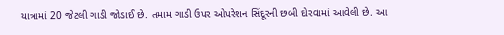યાત્રામાં 20 જેટલી ગાડી જોડાઈ છે. તમામ ગાડી ઉપર ઓપરેશન સિંદૂરની છબી દોરવામાં આવેલી છે. આ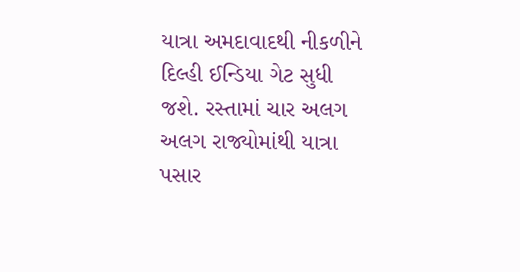યાત્રા અમદાવાદથી નીકળીને દિલ્હી ઈન્ડિયા ગેટ સુધી જશે. રસ્તામાં ચાર અલગ અલગ રાજ્યોમાંથી યાત્રા પસાર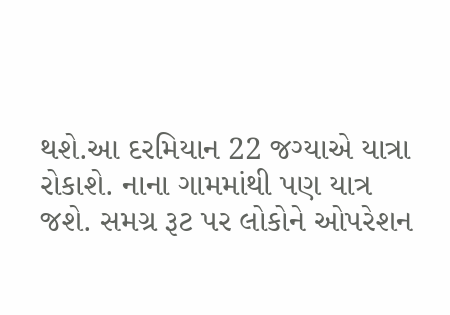થશે.આ દરમિયાન 22 જગ્યાએ યાત્રા રોકાશે. નાના ગામમાંથી પણ યાત્ર જશે. સમગ્ર રૂટ પર લોકોને ઓપરેશન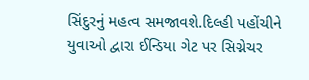સિંદુરનું મહત્વ સમજાવશે.દિલ્હી પહોંચીને યુવાઓ દ્વારા ઈન્ડિયા ગેટ પર સિગ્નેચર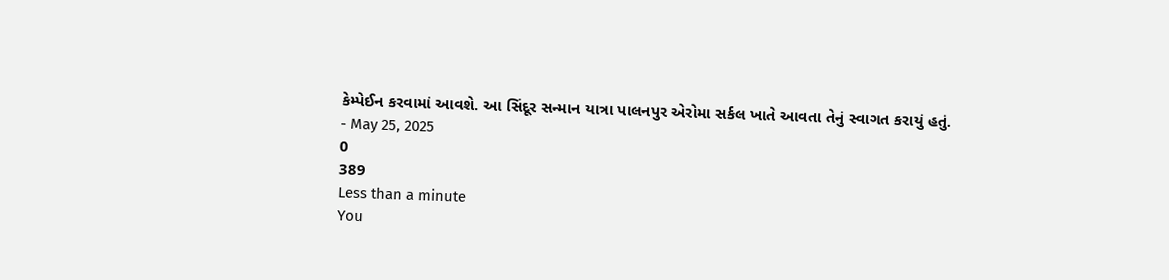કેમ્પેઈન કરવામાં આવશે. આ સિંદૂર સન્માન યાત્રા પાલનપુર એરોમા સર્કલ ખાતે આવતા તેનું સ્વાગત કરાયું હતું.
- May 25, 2025
0
389
Less than a minute
You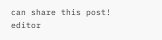can share this post!
editor